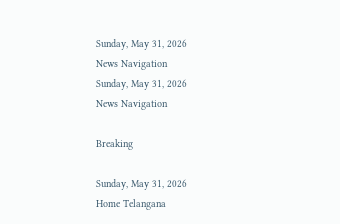Sunday, May 31, 2026
News Navigation
Sunday, May 31, 2026
News Navigation

Breaking

Sunday, May 31, 2026
Home Telangana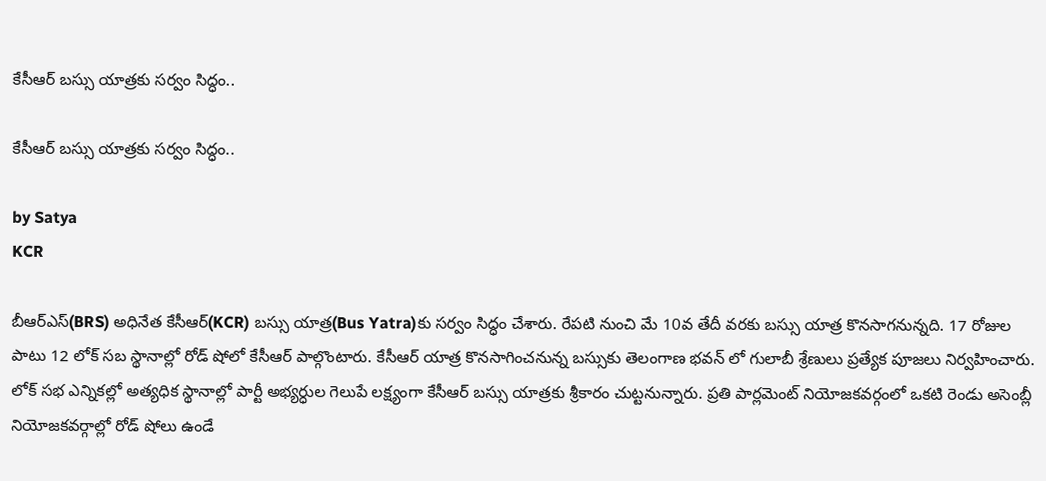కేసీఆర్ బస్సు యాత్రకు సర్వం సిద్ధం..

కేసీఆర్ బస్సు యాత్రకు సర్వం సిద్ధం..

by Satya
KCR

బీఆర్ఎస్(BRS) అధినేత కేసీఆర్(KCR) బస్సు యాత్ర(Bus Yatra)కు సర్వం సిద్ధం చేశారు. రేపటి నుంచి మే 10వ తేదీ వరకు బస్సు యాత్ర కొనసాగనున్నది. 17 రోజుల పాటు 12 లోక్ సబ స్థానాల్లో రోడ్ షోలో కేసీఆర్ పాల్గొంటారు. కేసీఆర్ యాత్ర కొనసాగించనున్న బస్సుకు తెలంగాణ భవన్ లో గులాబీ శ్రేణులు ప్రత్యేక పూజలు నిర్వహించారు. లోక్ సభ ఎన్నికల్లో అత్యధిక స్థానాల్లో పార్టీ అభ్యర్ధుల గెలుపే లక్ష్యంగా కేసీఆర్ బస్సు యాత్రకు శ్రీకారం చుట్టనున్నారు. ప్రతి పార్లమెంట్ నియోజకవర్గంలో ఒకటి రెండు అసెంబ్లీ నియోజకవర్గాల్లో రోడ్ షోలు ఉండే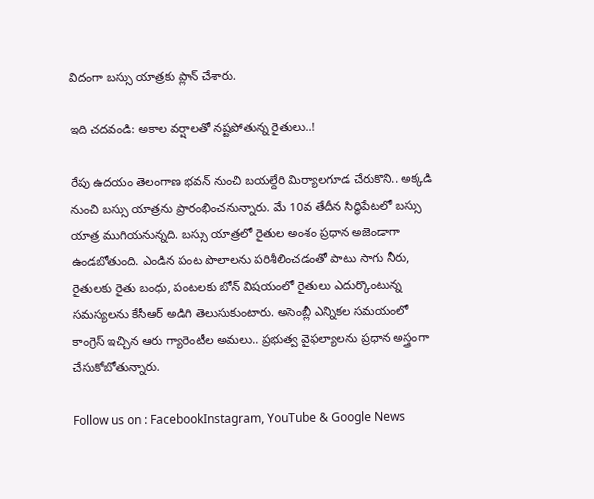విదంగా బస్సు యాత్రకు ప్లాన్ చేశారు.

ఇది చదవండి: అకాల వర్షాలతో నష్టపోతున్న రైతులు..!

రేపు ఉదయం తెలంగాణ భవన్ నుంచి బయల్దేరి మిర్యాలగూడ చేరుకొని.. అక్కడి నుంచి బస్సు యాత్రను ప్రారంభించనున్నారు. మే 10వ తేదీన సిద్ధిపేటలో బస్సు యాత్ర ముగియనున్నది. బస్సు యాత్రలో రైతుల అంశం ప్రధాన అజెండాగా ఉండబోతుంది. ఎండిన పంట పొలాలను పరిశీలించడంతో పాటు సాగు నీరు, రైతులకు రైతు బంధు, పంటలకు బోన్ విషయంలో రైతులు ఎదుర్కొంటున్న సమస్యలను కేసీఆర్ అడిగి తెలుసుకుంటారు. అసెంబ్లీ ఎన్నికల సమయంలో కాంగ్రెస్ ఇచ్చిన ఆరు గ్యారెంటీల అమలు.. ప్రభుత్వ వైఫల్యాలను ప్రధాన అస్త్రంగా చేసుకోబోతున్నారు.

Follow us on : FacebookInstagram, YouTube & Google News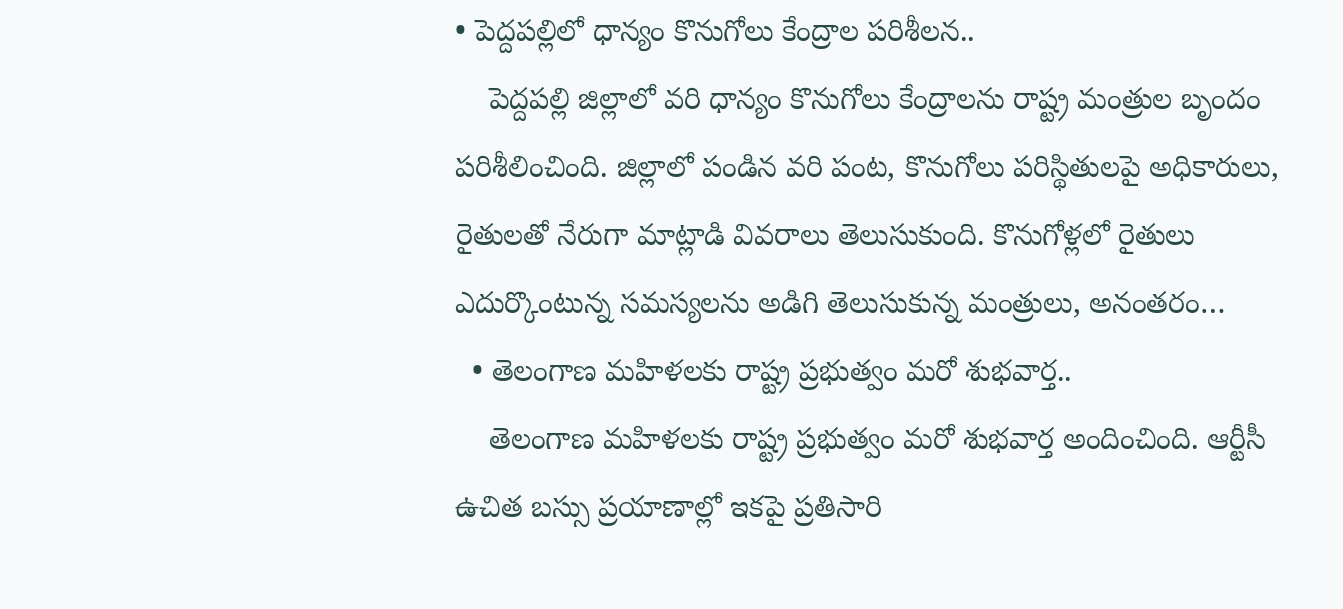• పెద్దపల్లిలో ధాన్యం కొనుగోలు కేంద్రాల పరిశీలన..
    పెద్దపల్లి జిల్లాలో వరి ధాన్యం కొనుగోలు కేంద్రాలను రాష్ట్ర మంత్రుల బృందం పరిశీలించింది. జిల్లాలో పండిన వరి పంట, కొనుగోలు పరిస్థితులపై అధికారులు, రైతులతో నేరుగా మాట్లాడి వివరాలు తెలుసుకుంది. కొనుగోళ్లలో రైతులు ఎదుర్కొంటున్న సమస్యలను అడిగి తెలుసుకున్న మంత్రులు, అనంతరం…
  • తెలంగాణ మహిళలకు రాష్ట్ర ప్రభుత్వం మరో శుభవార్త..
    తెలంగాణ మహిళలకు రాష్ట్ర ప్రభుత్వం మరో శుభవార్త అందించింది. ఆర్టీసీ ఉచిత బస్సు ప్రయాణాల్లో ఇకపై ప్రతిసారి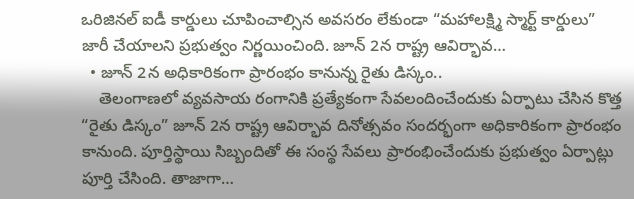ఒరిజినల్ ఐడీ కార్డులు చూపించాల్సిన అవసరం లేకుండా “మహాలక్ష్మి స్మార్ట్ కార్డులు” జారీ చేయాలని ప్రభుత్వం నిర్ణయించింది. జూన్ 2న రాష్ట్ర ఆవిర్భావ…
  • జూన్ 2న అధికారికంగా ప్రారంభం కానున్న రైతు డిస్కం..
    తెలంగాణలో వ్యవసాయ రంగానికి ప్రత్యేకంగా సేవలందించేందుకు ఏర్పాటు చేసిన కొత్త “రైతు డిస్కం” జూన్ 2న రాష్ట్ర ఆవిర్భావ దినోత్సవం సందర్భంగా అధికారికంగా ప్రారంభం కానుంది. పూర్తిస్థాయి సిబ్బందితో ఈ సంస్థ సేవలు ప్రారంభించేందుకు ప్రభుత్వం ఏర్పాట్లు పూర్తి చేసింది. తాజాగా…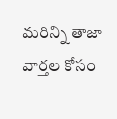మరిన్ని తాజా వార్తల కోసం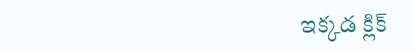ఇక్కడ క్లిక్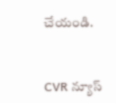చేయండి.


CVR న్యూస్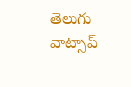తెలుగు వాట్సాప్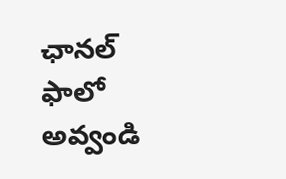ఛానల్ ఫాలో అవ్వండి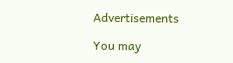Advertisements

You may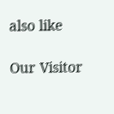also like

Our Visitor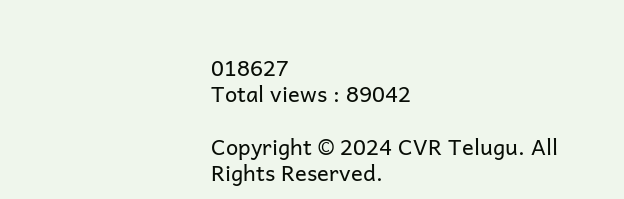018627
Total views : 89042

Copyright © 2024 CVR Telugu. All Rights Reserved.